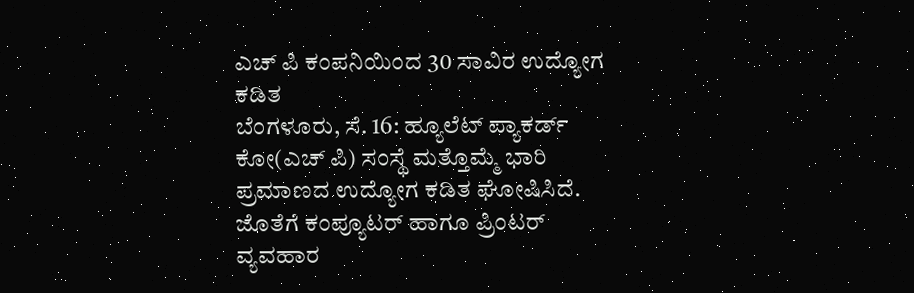ಎಚ್ ಪಿ ಕಂಪನಿಯಿಂದ 30 ಸಾವಿರ ಉದ್ಯೋಗ ಕಡಿತ
ಬೆಂಗಳೂರು, ಸೆ. 16: ಹ್ಯೂಲೆಟ್ ಪ್ಯಾಕರ್ಡ್ ಕೋ(ಎಚ್ ಪಿ) ಸಂಸ್ಥೆ ಮತ್ತೊಮ್ಮೆ ಭಾರಿ ಪ್ರಮಾಣದ ಉದ್ಯೋಗ ಕಡಿತ ಘೋಷಿಸಿದೆ. ಜೊತೆಗೆ ಕಂಪ್ಯೂಟರ್ ಹಾಗೂ ಪ್ರಿಂಟರ್ ವ್ಯವಹಾರ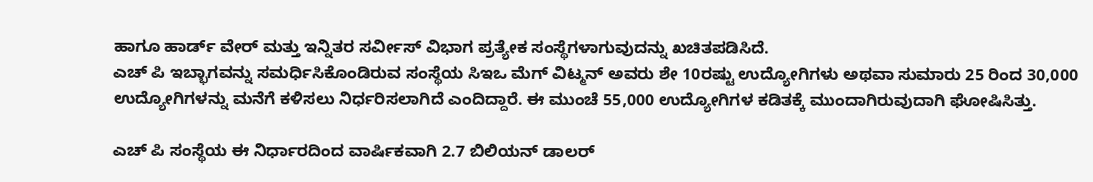ಹಾಗೂ ಹಾರ್ಡ್ ವೇರ್ ಮತ್ತು ಇನ್ನಿತರ ಸರ್ವೀಸ್ ವಿಭಾಗ ಪ್ರತ್ಯೇಕ ಸಂಸ್ಥೆಗಳಾಗುವುದನ್ನು ಖಚಿತಪಡಿಸಿದೆ.
ಎಚ್ ಪಿ ಇಬ್ಭಾಗವನ್ನು ಸಮರ್ಧಿಸಿಕೊಂಡಿರುವ ಸಂಸ್ಥೆಯ ಸಿಇಒ ಮೆಗ್ ವಿಟ್ಮನ್ ಅವರು ಶೇ 10ರಷ್ಟು ಉದ್ಯೋಗಿಗಳು ಅಥವಾ ಸುಮಾರು 25 ರಿಂದ 30,000 ಉದ್ಯೋಗಿಗಳನ್ನು ಮನೆಗೆ ಕಳಿಸಲು ನಿರ್ಧರಿಸಲಾಗಿದೆ ಎಂದಿದ್ದಾರೆ. ಈ ಮುಂಚೆ 55,000 ಉದ್ಯೋಗಿಗಳ ಕಡಿತಕ್ಕೆ ಮುಂದಾಗಿರುವುದಾಗಿ ಘೋಷಿಸಿತ್ತು.

ಎಚ್ ಪಿ ಸಂಸ್ಥೆಯ ಈ ನಿರ್ಧಾರದಿಂದ ವಾರ್ಷಿಕವಾಗಿ 2.7 ಬಿಲಿಯನ್ ಡಾಲರ್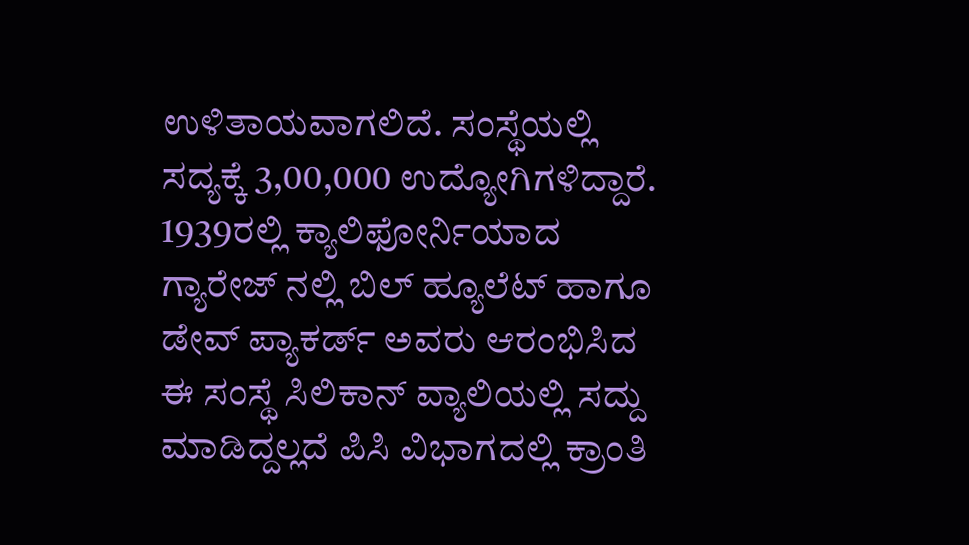ಉಳಿತಾಯವಾಗಲಿದೆ. ಸಂಸ್ಥೆಯಲ್ಲಿ ಸದ್ಯಕ್ಕೆ 3,00,000 ಉದ್ಯೋಗಿಗಳಿದ್ದಾರೆ.
1939ರಲ್ಲಿ ಕ್ಯಾಲಿಫೋರ್ನಿಯಾದ ಗ್ಯಾರೇಜ್ ನಲ್ಲಿ ಬಿಲ್ ಹ್ಯೂಲೆಟ್ ಹಾಗೂ ಡೇವ್ ಪ್ಯಾಕರ್ಡ್ ಅವರು ಆರಂಭಿಸಿದ ಈ ಸಂಸ್ಥೆ ಸಿಲಿಕಾನ್ ವ್ಯಾಲಿಯಲ್ಲಿ ಸದ್ದು ಮಾಡಿದ್ದಲ್ಲದೆ ಪಿಸಿ ವಿಭಾಗದಲ್ಲಿ ಕ್ರಾಂತಿ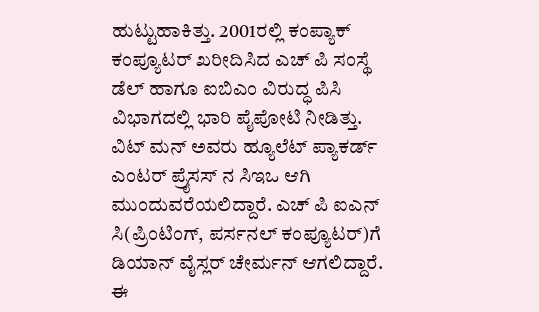ಹುಟ್ಟುಹಾಕಿತ್ತು. 2001ರಲ್ಲಿ ಕಂಪ್ಯಾಕ್ ಕಂಪ್ಯೂಟರ್ ಖರೀದಿಸಿದ ಎಚ್ ಪಿ ಸಂಸ್ಥೆ ಡೆಲ್ ಹಾಗೂ ಐಬಿಎಂ ವಿರುದ್ಧ ಪಿಸಿ ವಿಭಾಗದಲ್ಲಿ ಭಾರಿ ಪೈಪೋಟಿ ನೀಡಿತ್ತು.
ವಿಟ್ ಮನ್ ಅವರು ಹ್ಯೂಲೆಟ್ ಪ್ಯಾಕರ್ಡ್ ಎಂಟರ್ ಪ್ರೈಸಸ್ ನ ಸಿಇಒ ಆಗಿ ಮುಂದುವರೆಯಲಿದ್ದಾರೆ. ಎಚ್ ಪಿ ಐಎನ್ ಸಿ(ಪ್ರಿಂಟಿಂಗ್, ಪರ್ಸನಲ್ ಕಂಪ್ಯೂಟರ್)ಗೆ ಡಿಯಾನ್ ವೈಸ್ಲರ್ ಚೇರ್ಮನ್ ಆಗಲಿದ್ದಾರೆ.
ಈ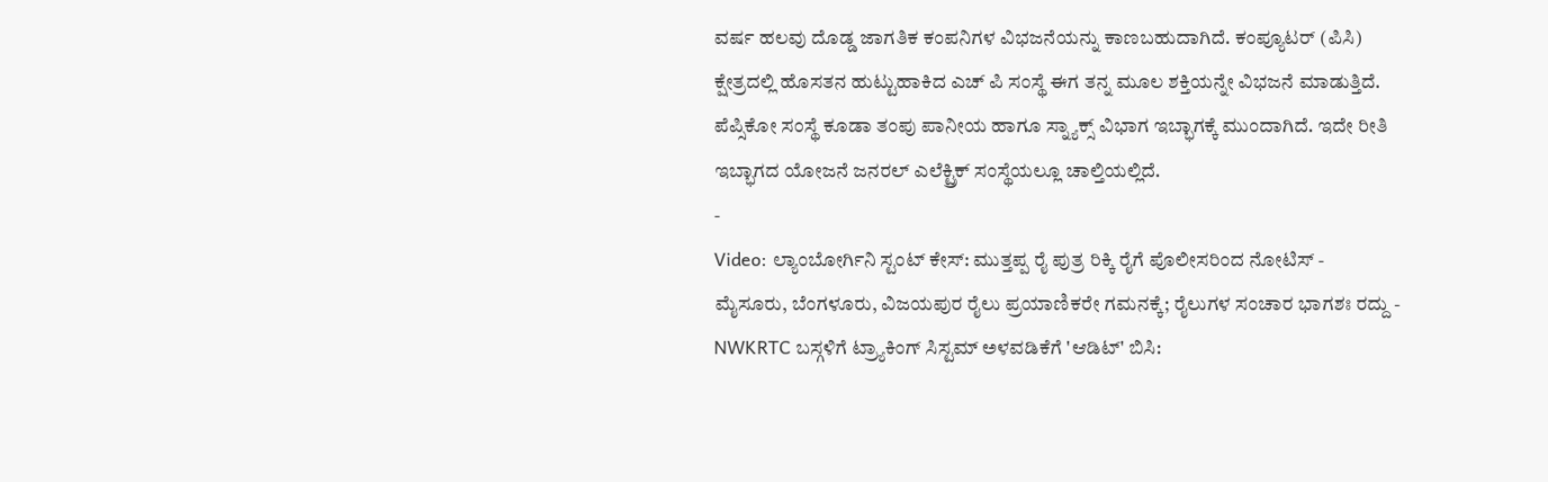ವರ್ಷ ಹಲವು ದೊಡ್ಡ ಜಾಗತಿಕ ಕಂಪನಿಗಳ ವಿಭಜನೆಯನ್ನು ಕಾಣಬಹುದಾಗಿದೆ. ಕಂಪ್ಯೂಟರ್ (ಪಿಸಿ) ಕ್ಷೇತ್ರದಲ್ಲಿ ಹೊಸತನ ಹುಟ್ಟುಹಾಕಿದ ಎಚ್ ಪಿ ಸಂಸ್ಥೆ ಈಗ ತನ್ನ ಮೂಲ ಶಕ್ತಿಯನ್ನೇ ವಿಭಜನೆ ಮಾಡುತ್ತಿದೆ. ಪೆಪ್ಸಿಕೋ ಸಂಸ್ಥೆ ಕೂಡಾ ತಂಪು ಪಾನೀಯ ಹಾಗೂ ಸ್ನ್ಯಾಕ್ಸ್ ವಿಭಾಗ ಇಬ್ಭಾಗಕ್ಕೆ ಮುಂದಾಗಿದೆ. ಇದೇ ರೀತಿ ಇಬ್ಭಾಗದ ಯೋಜನೆ ಜನರಲ್ ಎಲೆಕ್ಟ್ರಿಕ್ ಸಂಸ್ಥೆಯಲ್ಲೂ ಚಾಲ್ತಿಯಲ್ಲಿದೆ.
-
Video: ಲ್ಯಾಂಬೋರ್ಗಿನಿ ಸ್ಟಂಟ್ ಕೇಸ್: ಮುತ್ತಪ್ಪ ರೈ ಪುತ್ರ ರಿಕ್ಕಿ ರೈಗೆ ಪೊಲೀಸರಿಂದ ನೋಟಿಸ್ -
ಮೈಸೂರು, ಬೆಂಗಳೂರು, ವಿಜಯಪುರ ರೈಲು ಪ್ರಯಾಣಿಕರೇ ಗಮನಕ್ಕೆ; ರೈಲುಗಳ ಸಂಚಾರ ಭಾಗಶಃ ರದ್ದು -
NWKRTC ಬಸ್ಗಳಿಗೆ ಟ್ರ್ಯಾಕಿಂಗ್ ಸಿಸ್ಟಮ್ ಅಳವಡಿಕೆಗೆ 'ಆಡಿಟ್' ಬಿಸಿ: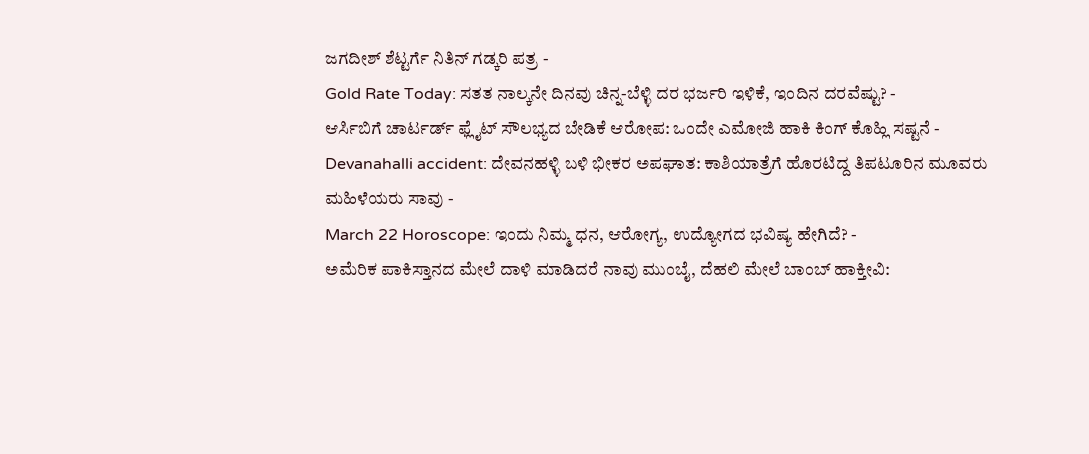ಜಗದೀಶ್ ಶೆಟ್ಟರ್ಗೆ ನಿತಿನ್ ಗಡ್ಕರಿ ಪತ್ರ -
Gold Rate Today: ಸತತ ನಾಲ್ಕನೇ ದಿನವು ಚಿನ್ನ-ಬೆಳ್ಳಿ ದರ ಭರ್ಜರಿ ಇಳಿಕೆ, ಇಂದಿನ ದರವೆಷ್ಟು? -
ಆರ್ಸಿಬಿಗೆ ಚಾರ್ಟರ್ಡ್ ಫ್ಲೈಟ್ ಸೌಲಭ್ಯದ ಬೇಡಿಕೆ ಆರೋಪ: ಒಂದೇ ಎಮೋಜಿ ಹಾಕಿ ಕಿಂಗ್ ಕೊಹ್ಲಿ ಸಷ್ಟನೆ -
Devanahalli accident: ದೇವನಹಳ್ಳಿ ಬಳಿ ಭೀಕರ ಅಪಘಾತ: ಕಾಶಿಯಾತ್ರೆಗೆ ಹೊರಟಿದ್ದ ತಿಪಟೂರಿನ ಮೂವರು ಮಹಿಳೆಯರು ಸಾವು -
March 22 Horoscope: ಇಂದು ನಿಮ್ಮ ಧನ, ಆರೋಗ್ಯ, ಉದ್ಯೋಗದ ಭವಿಷ್ಯ ಹೇಗಿದೆ? -
ಅಮೆರಿಕ ಪಾಕಿಸ್ತಾನದ ಮೇಲೆ ದಾಳಿ ಮಾಡಿದರೆ ನಾವು ಮುಂಬೈ, ದೆಹಲಿ ಮೇಲೆ ಬಾಂಬ್ ಹಾಕ್ತೀವಿ: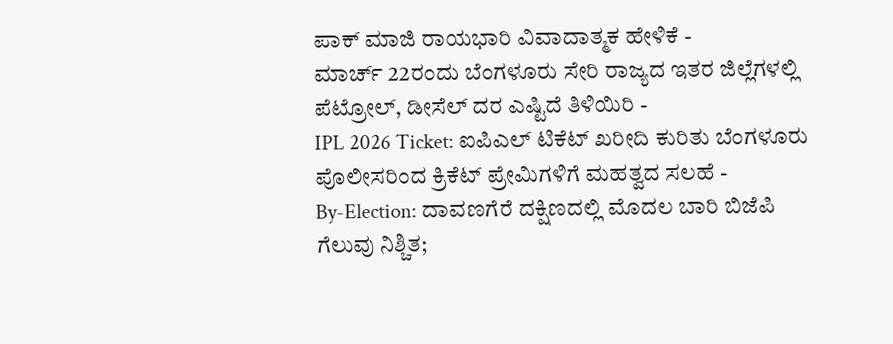ಪಾಕ್ ಮಾಜಿ ರಾಯಭಾರಿ ವಿವಾದಾತ್ಮಕ ಹೇಳಿಕೆ -
ಮಾರ್ಚ್ 22ರಂದು ಬೆಂಗಳೂರು ಸೇರಿ ರಾಜ್ಯದ ಇತರ ಜಿಲ್ಲೆಗಳಲ್ಲಿ ಪೆಟ್ರೋಲ್, ಡೀಸೆಲ್ ದರ ಎಷ್ಟಿದೆ ತಿಳಿಯಿರಿ -
IPL 2026 Ticket: ಐಪಿಎಲ್ ಟಿಕೆಟ್ ಖರೀದಿ ಕುರಿತು ಬೆಂಗಳೂರು ಪೊಲೀಸರಿಂದ ಕ್ರಿಕೆಟ್ ಪ್ರೇಮಿಗಳಿಗೆ ಮಹತ್ವದ ಸಲಹೆ -
By-Election: ದಾವಣಗೆರೆ ದಕ್ಷಿಣದಲ್ಲಿ ಮೊದಲ ಬಾರಿ ಬಿಜೆಪಿ ಗೆಲುವು ನಿಶ್ಚಿತ;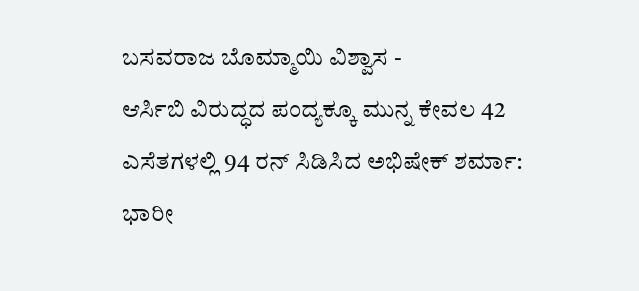ಬಸವರಾಜ ಬೊಮ್ಮಾಯಿ ವಿಶ್ವಾಸ -
ಆರ್ಸಿಬಿ ವಿರುದ್ಧದ ಪಂದ್ಯಕ್ಕೂ ಮುನ್ನ ಕೇವಲ 42 ಎಸೆತಗಳಲ್ಲಿ 94 ರನ್ ಸಿಡಿಸಿದ ಅಭಿಷೇಕ್ ಶರ್ಮಾ: ಭಾರೀ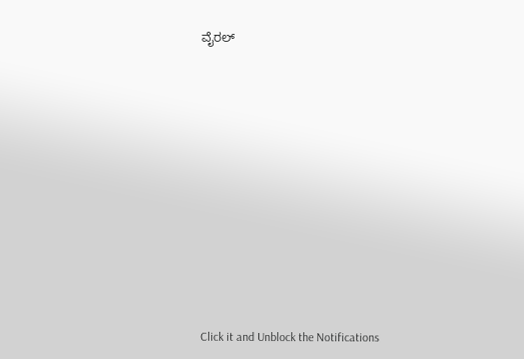ವೈರಲ್












Click it and Unblock the Notifications